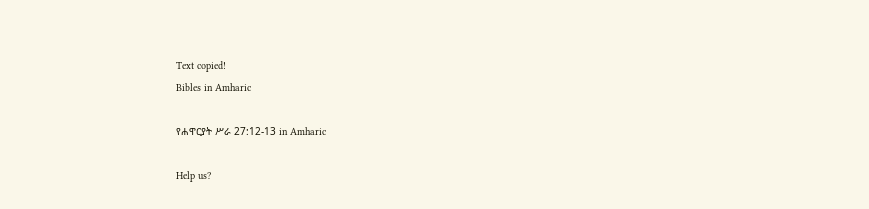Text copied!
Bibles in Amharic

የሐዋርያት ሥራ 27:12-13 in Amharic

Help us?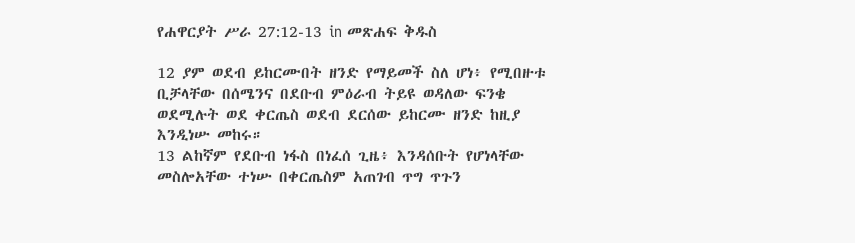የሐዋርያት ሥራ 27:12-13 in መጽሐፍ ቅዱስ

12 ያም ወደብ ይከርሙበት ዘንድ የማይመች ስለ ሆነ፥ የሚበዙቱ ቢቻላቸው በሰሜንና በደቡብ ምዕራብ ትይዩ ወዳለው ፍንቄ ወደሚሉት ወደ ቀርጤስ ወደብ ደርሰው ይከርሙ ዘንድ ከዚያ እንዲነሡ መከሩ።
13 ልከኛም የደቡብ ነፋስ በነፈሰ ጊዜ፥ እንዳሰቡት የሆነላቸው መስሎአቸው ተነሡ በቀርጤስም አጠገብ ጥግ ጥጉን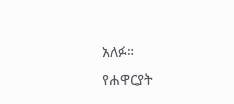አለፉ።
የሐዋርያት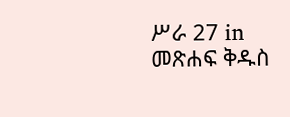ሥራ 27 in መጽሐፍ ቅዱስ